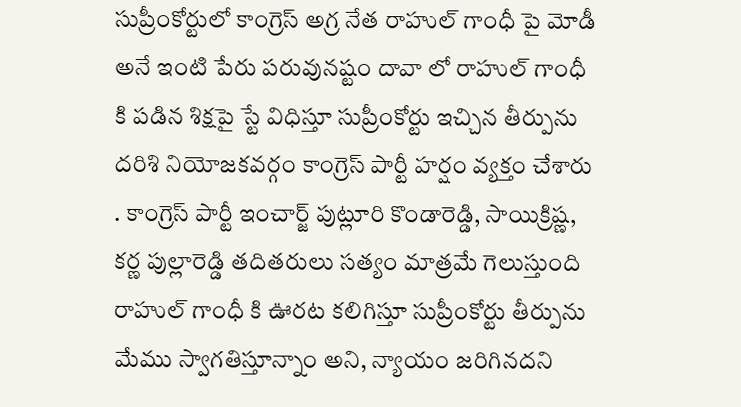సుప్రీంకోర్టులో కాంగ్రెస్ అగ్ర నేత రాహుల్ గాంధీ పై మోడీ అనే ఇంటి పేరు పరువునష్టం దావా లో రాహుల్ గాంధీ కి పడిన శిక్షపై స్టే విధిస్తూ సుప్రీంకోర్టు ఇచ్చిన తీర్పును దరిశి నియోజకవర్గం కాంగ్రెస్ పార్టీ హర్షం వ్యక్తం చేశారు . కాంగ్రెస్ పార్టీ ఇంచార్జ్ పుట్లూరి కొండారెడ్డి, సాయిక్రిష్ణ, కర్ణ పుల్లారెడ్డి తదితరులు సత్యం మాత్రమే గెలుస్తుంది రాహుల్ గాంధీ కి ఊరట కలిగిస్తూ సుప్రీంకోర్టు తీర్పును మేము స్వాగతిస్తూన్నాం అని, న్యాయం జరిగినదని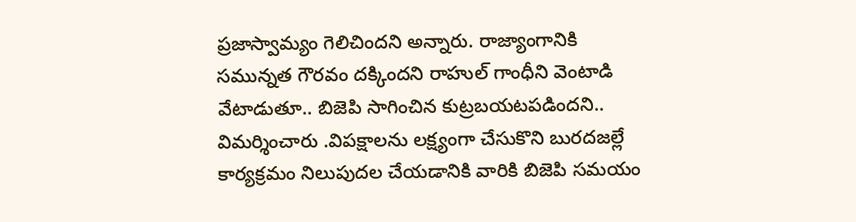ప్రజాస్వామ్యం గెలిచిందని అన్నారు. రాజ్యాంగానికి సమున్నత గౌరవం దక్కిందని రాహుల్ గాంధీని వెంటాడి వేటాడుతూ.. బిజెపి సాగించిన కుట్రబయటపడిందని.. విమర్శించారు .విపక్షాలను లక్ష్యంగా చేసుకొని బురదజల్లే కార్యక్రమం నిలుపుదల చేయడానికి వారికి బిజెపి సమయం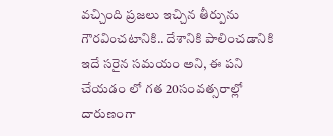వచ్చింది ప్రజలు ఇచ్చిన తీర్పును గౌరవించటానికి.. దేశానికి పాలించడానికి ఇదే సరైన సమయం అని, ఈ పని చేయడం లో గత 20సంవత్సరాల్లో దారుణంగా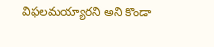విఫలమయ్యారని అని కొండా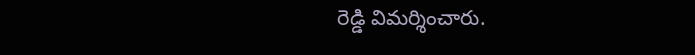రెడ్డి విమర్శించారు.